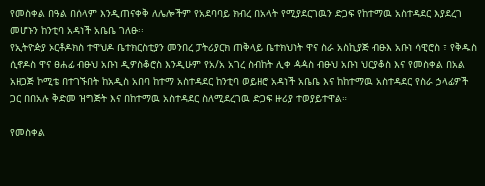የመስቀል በዓል በሰላም እንዲጠናቀቅ ለሌሎችም የአደባባይ ክብረ በአላት የሚያደርገዉን ድጋፍ የከተማዉ አስተዳደር እያደረገ መሆኑን ከንቲባ አዳነች አቤቤ ገለፁ፡፡
የኢትዮዽያ ኦርቶዶክስ ተዋህዶ ቤተክርስቲያን መንበረ ፓትሪያርክ ጠቅላይ ቤተክህነት ዋና ስራ አስኪያጅ ብፁእ አቡነ ሳዊሮስ ፣ የቅዱስ ሲኖዶስ ዋና ፀሐፊ ብፁህ አቡነ ዲዎስቆሮስ እንዲሁም የአ/አ አገረ ስብከት ሊቀ ዻዻስ ብፁህ አቡነ ህርያቆስ እና የመስቀል በአል አዘጋጅ ኮሚቴ በተገኙበት ከአዲስ አበባ ከተማ አስተዳደር ከንቲባ ወይዘሮ አዳነች አቤቤ እና ከከተማዉ አስተዳደር የስራ ኃላፊዎች ጋር በበአሉ ቅድመ ዝግጅት እና በከተማዉ አስተዳደር ስለሚደረገዉ ድጋፍ ዙሪያ ተወያይተዋል።

የመስቀል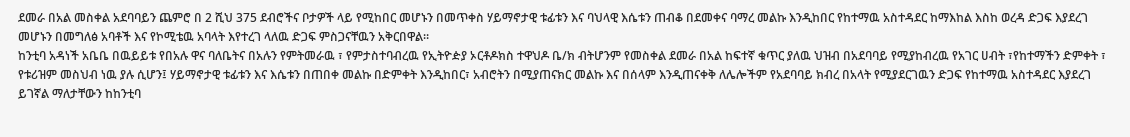ደመራ በአል መስቀል አደባባይን ጨምሮ በ 2 ሺህ 375 ደብሮችና ቦታዎች ላይ የሚከበር መሆኑን በመጥቀስ ሃይማኖታዊ ቱፊቱን እና ባህላዊ እሴቱን ጠብቆ በደመቀና ባማረ መልኩ እንዲከበር የከተማዉ አስተዳደር ከማእከል እስከ ወረዳ ድጋፍ እያደረገ መሆኑን በመግለፅ አባቶች እና የኮሚቴዉ አባላት እየተረገ ላለዉ ድጋፍ ምስጋናቸዉን አቅርበዋል።
ከንቲባ አዳነች አቤቤ በዉይይቱ የበአሉ ዋና ባለቤትና በአሉን የምትመራዉ ፣ የምታስተባብረዉ የኢትዮዽያ ኦርቶዶክስ ተዋህዶ ቤ/ክ ብትሆንም የመስቀል ደመራ በአል ከፍተኛ ቁጥር ያለዉ ህዝብ በአደባባይ የሚያከብረዉ የአገር ሀብት ፣የከተማችን ድምቀት ፣ የቱሪዝም መስህብ ነዉ ያሉ ሲሆን፤ ሃይማኖታዊ ቱፊቱን እና እሴቱን በጠበቀ መልኩ በድምቀት እንዲከበር፣ አብሮትን በሚያጠናክር መልኩ እና በሰላም እንዲጠናቀቅ ለሌሎችም የአደባባይ ክብረ በአላት የሚያደርገዉን ድጋፍ የከተማዉ አስተዳደር እያደረገ ይገኛል ማለታቸውን ከከንቲባ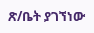ጽ/ቤት ያገኘነው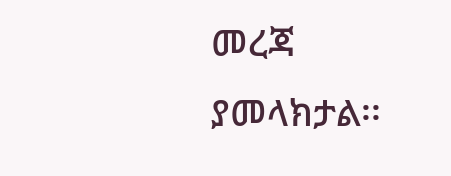መረጃ ያመላክታል፡፡